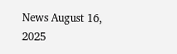News August 16, 2025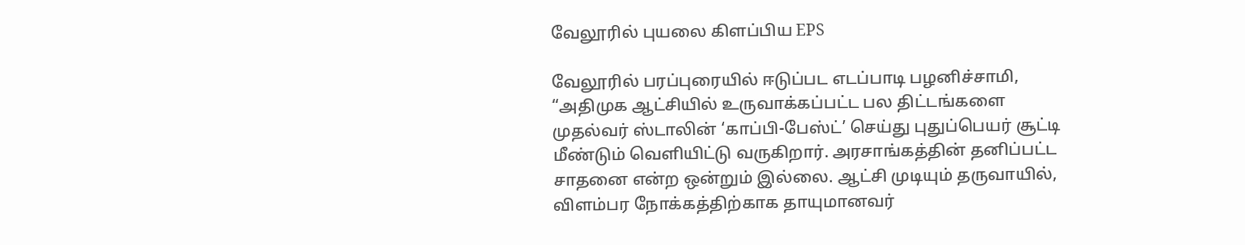வேலூரில் புயலை கிளப்பிய EPS

வேலூரில் பரப்புரையில் ஈடுப்பட எடப்பாடி பழனிச்சாமி, “அதிமுக ஆட்சியில் உருவாக்கப்பட்ட பல திட்டங்களை முதல்வர் ஸ்டாலின் ‘காப்பி-பேஸ்ட்’ செய்து புதுப்பெயர் சூட்டி மீண்டும் வெளியிட்டு வருகிறார். அரசாங்கத்தின் தனிப்பட்ட சாதனை என்ற ஒன்றும் இல்லை. ஆட்சி முடியும் தருவாயில், விளம்பர நோக்கத்திற்காக தாயுமானவர்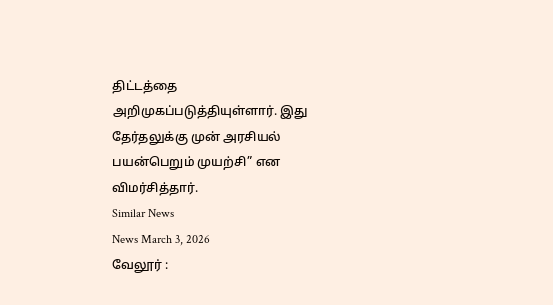திட்டத்தை அறிமுகப்படுத்தியுள்ளார். இது தேர்தலுக்கு முன் அரசியல் பயன்பெறும் முயற்சி” என விமர்சித்தார்.
Similar News
News March 3, 2026
வேலூர் :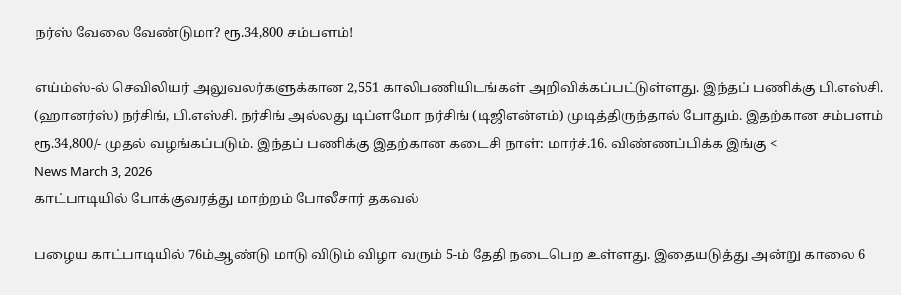நர்ஸ் வேலை வேண்டுமா? ரூ.34,800 சம்பளம்!

எய்ம்ஸ்-ல் செவிலியர் அலுவலர்களுக்கான 2,551 காலிபணியிடங்கள் அறிவிக்கப்பட்டுள்ளது. இந்தப் பணிக்கு பி.எஸ்சி. (ஹானர்ஸ்) நர்சிங், பி.எஸ்சி. நர்சிங் அல்லது டிப்ளமோ நர்சிங் (டிஜிஎன்எம்) முடித்திருந்தால் போதும். இதற்கான சம்பளம் ரூ.34,800/- முதல் வழங்கப்படும். இந்தப் பணிக்கு இதற்கான கடைசி நாள்: மார்ச்.16. விண்ணப்பிக்க இங்கு <
News March 3, 2026
காட்பாடியில் போக்குவரத்து மாற்றம் போலீசார் தகவல்

பழைய காட்பாடியில் 76ம்ஆண்டு மாடு விடும் விழா வரும் 5-ம் தேதி நடைபெற உள்ளது. இதையடுத்து அன்று காலை 6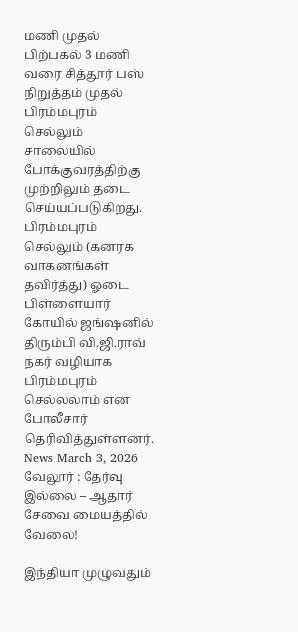மணி முதல் பிற்பகல் 3 மணி வரை சித்தூர் பஸ் நிறுத்தம் முதல் பிரம்மபுரம் செல்லும் சாலையில் போக்குவரத்திற்கு முற்றிலும் தடை செய்யப்படுகிறது. பிரம்மபுரம் செல்லும் (கனரக வாகனங்கள் தவிர்த்து) ஓடை பிள்ளையார் கோயில் ஜங்ஷனில் திரும்பி வி.ஜி.ராவ் நகர் வழியாக பிரம்மபுரம் செல்லலாம் என போலீசார் தெரிவித்துள்ளனர்.
News March 3, 2026
வேலூர் : தேர்வு இல்லை – ஆதார் சேவை மையத்தில் வேலை!

இந்தியா முழுவதும்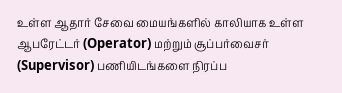உள்ள ஆதார் சேவை மையங்களில் காலியாக உள்ள ஆபரேட்டர் (Operator) மற்றும் சூப்பர்வைசர் (Supervisor) பணியிடங்களை நிரப்ப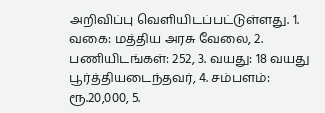அறிவிப்பு வெளியிடப்பட்டுள்ளது. 1. வகை: மத்திய அரசு வேலை, 2. பணியிடங்கள்: 252, 3. வயது: 18 வயது பூர்த்தியடைந்தவர், 4. சம்பளம்: ரூ.20,000, 5.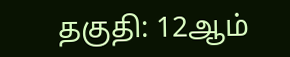தகுதி: 12ஆம்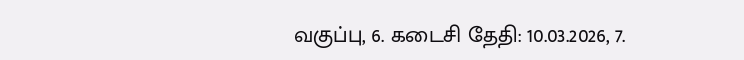வகுப்பு, 6. கடைசி தேதி: 10.03.2026, 7.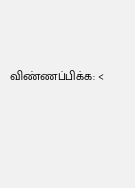விண்ணப்பிக்க: <